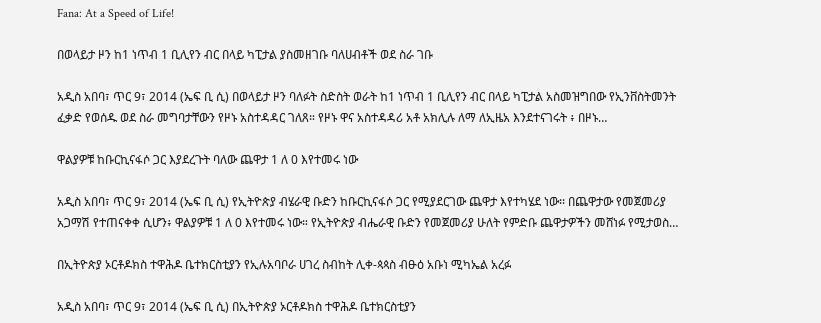Fana: At a Speed of Life!

በወላይታ ዞን ከ1 ነጥብ 1 ቢሊየን ብር በላይ ካፒታል ያስመዘገቡ ባለሀብቶች ወደ ስራ ገቡ

አዲስ አበባ፣ ጥር 9፣ 2014 (ኤፍ ቢ ሲ) በወላይታ ዞን ባለፉት ስድስት ወራት ከ1 ነጥብ 1 ቢሊየን ብር በላይ ካፒታል አስመዝግበው የኢንቨስትመንት ፈቃድ የወሰዱ ወደ ስራ መግባታቸውን የዞኑ አስተዳዳር ገለጸ። የዞኑ ዋና አስተዳዳሪ አቶ አክሊሉ ለማ ለኢዜአ እንደተናገሩት ፥ በዞኑ…

ዋልያዎቹ ከቡርኪናፋሶ ጋር እያደረጉት ባለው ጨዋታ 1 ለ 0 እየተመሩ ነው

አዲስ አበባ፣ ጥር 9፣ 2014 (ኤፍ ቢ ሲ) የኢትዮጵያ ብሄራዊ ቡድን ከቡርኪናፋሶ ጋር የሚያደርገው ጨዋታ እየተካሄደ ነው፡፡ በጨዋታው የመጀመሪያ አጋማሽ የተጠናቀቀ ሲሆን፥ ዋልያዎቹ 1 ለ 0 እየተመሩ ነው። የኢትዮጵያ ብሔራዊ ቡድን የመጀመሪያ ሁለት የምድቡ ጨዋታዎችን መሸነፉ የሚታወስ…

በኢትዮጵያ ኦርቶዶክስ ተዋሕዶ ቤተክርስቲያን የኢሉአባቦራ ሀገረ ስብከት ሊቀ-ጳጳስ ብፁዕ አቡነ ሚካኤል አረፉ

አዲስ አበባ፣ ጥር 9፣ 2014 (ኤፍ ቢ ሲ) በኢትዮጵያ ኦርቶዶክስ ተዋሕዶ ቤተክርስቲያን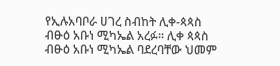የኢሉአባቦራ ሀገረ ስብከት ሊቀ-ጳጳስ ብፁዕ አቡነ ሚካኤል አረፉ፡፡ ሊቀ ጳጳስ ብፁዕ አቡነ ሚካኤል ባደረባቸው ህመም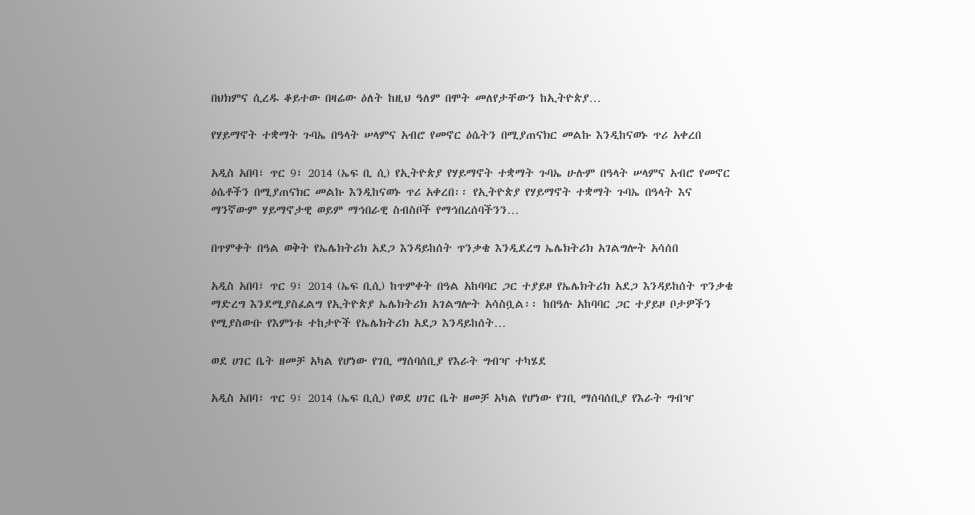በህክምና ሲረዱ ቆይተው በዛሬው ዕለት ከዚህ ዓለም በሞት መለየታቸውን ከኢትዮጵያ…

የሃይማኖት ተቋማት ጉባኤ በዓላት ሠላምና አብሮ የመኖር ዕሴትን በሚያጠናክር መልኩ እንዲከናወኑ ጥሪ አቀረበ

አዲስ አበባ፣ ጥር 9፣ 2014 (ኤፍ ቢ ሲ) የኢትዮጵያ የሃይማኖት ተቋማት ጉባኤ ሁሉም በዓላት ሠላምና አብሮ የመኖር ዕሴቶችን በሚያጠናክር መልኩ እንዲከናወኑ ጥሪ አቀረበ፡፡ የኢትዮጵያ የሃይማኖት ተቋማት ጉባኤ በዓላት እና ማንኛውም ሃይማኖታዊ ወይም ማኅበራዊ ስብስቦች የማኅበረሰባችንን…

በጥምቀት በዓል ወቅት የኤሌክትሪክ አደጋ እንዳይከሰት ጥንቃቄ እንዲደረግ ኤሌክትሪክ አገልግሎት አሳሰበ

አዲስ አበባ፣ ጥር 9፣ 2014 (ኤፍ ቢሲ) ከጥምቀት በዓል አከባባር ጋር ተያይዞ የኤሌክትሪክ አደጋ እንዳይከሰት ጥንቃቄ ማድረግ እንደሚያስፈልግ የኢትዮጵያ ኤሌክትሪክ አገልግሎት አሳስቧል፡፡ ከበዓሉ አከባባር ጋር ተያይዞ ቦታዎችን የሚያስውቡ የእምነቱ ተከታዮች የኤሌክትሪክ አደጋ እንዳይከሰት…

ወደ ሀገር ቤት ዘመቻ አካል የሆነው የገቢ ማሰባሰቢያ የእራት ግብዣ ተካሄደ

አዲስ አበባ፣ ጥር 9፣ 2014 (ኤፍ ቢሲ) የወደ ሀገር ቤት ዘመቻ አካል የሆነው የገቢ ማሰባሰቢያ የእራት ግብዣ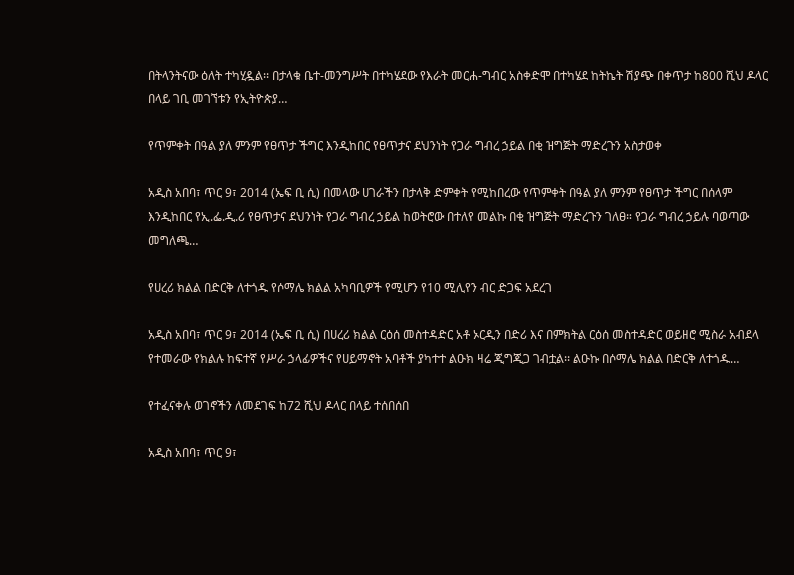በትላንትናው ዕለት ተካሂዷል፡፡ በታላቁ ቤተ-መንግሥት በተካሄደው የእራት መርሐ-ግብር አስቀድሞ በተካሄደ ከትኬት ሽያጭ በቀጥታ ከ800 ሺህ ዶላር በላይ ገቢ መገኘቱን የኢትዮጵያ…

የጥምቀት በዓል ያለ ምንም የፀጥታ ችግር እንዲከበር የፀጥታና ደህንነት የጋራ ግብረ ኃይል በቂ ዝግጅት ማድረጉን አስታወቀ

አዲስ አበባ፣ ጥር 9፣ 2014 (ኤፍ ቢ ሲ) በመላው ሀገራችን በታላቅ ድምቀት የሚከበረው የጥምቀት በዓል ያለ ምንም የፀጥታ ችግር በሰላም እንዲከበር የኢ.ፌ.ዲ.ሪ የፀጥታና ደህንነት የጋራ ግብረ ኃይል ከወትሮው በተለየ መልኩ በቂ ዝግጅት ማድረጉን ገለፀ። የጋራ ግብረ ኃይሉ ባወጣው መግለጫ…

የሀረሪ ክልል በድርቅ ለተጎዱ የሶማሌ ክልል አካባቢዎች የሚሆን የ10 ሚሊየን ብር ድጋፍ አደረገ

አዲስ አበባ፣ ጥር 9፣ 2014 (ኤፍ ቢ ሲ) በሀረሪ ክልል ርዕሰ መስተዳድር አቶ ኦርዲን በድሪ እና በምክትል ርዕሰ መስተዳድር ወይዘሮ ሚስራ አብደላ የተመራው የክልሉ ከፍተኛ የሥራ ኃላፊዎችና የሀይማኖት አባቶች ያካተተ ልዑክ ዛሬ ጂግጂጋ ገብቷል፡፡ ልዑኩ በሶማሌ ክልል በድርቅ ለተጎዱ…

የተፈናቀሉ ወገኖችን ለመደገፍ ከ72 ሺህ ዶላር በላይ ተሰበሰበ

አዲስ አበባ፣ ጥር 9፣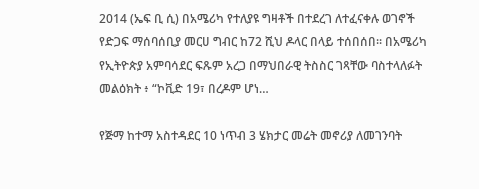2014 (ኤፍ ቢ ሲ) በአሜሪካ የተለያዩ ግዛቶች በተደረገ ለተፈናቀሉ ወገኖች የድጋፍ ማሰባሰቢያ መርሀ ግብር ከ72 ሺህ ዶላር በላይ ተሰበሰበ፡፡ በአሜሪካ የኢትዮጵያ አምባሳደር ፍጹም አረጋ በማህበራዊ ትስስር ገጻቸው ባስተላለፉት መልዕክት ፥ “ኮቪድ 19፣ በረዶም ሆነ…

የጅማ ከተማ አስተዳደር 10 ነጥብ 3 ሄክታር መሬት መኖሪያ ለመገንባት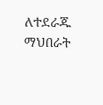ለተደራጁ ማህበራት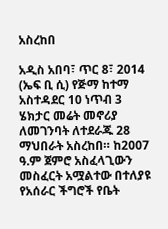አስረከበ

አዲስ አበባ፣ ጥር 8፣ 2014 (ኤፍ ቢ ሲ) የጅማ ከተማ አስተዳደር 10 ነጥብ 3 ሄክታር መሬት መኖሪያ ለመገንባት ለተደራጁ 28 ማህበራት አስረከበ። ከ2007 ዓ.ም ጀምሮ አስፈላጊውን መስፈርት አሟልተው በተለያዩ የአሰራር ችግሮች የቤት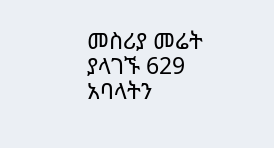መስሪያ መሬት ያላገኙ 629 አባላትን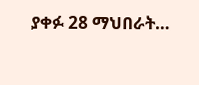ያቀፉ 28 ማህበራት…